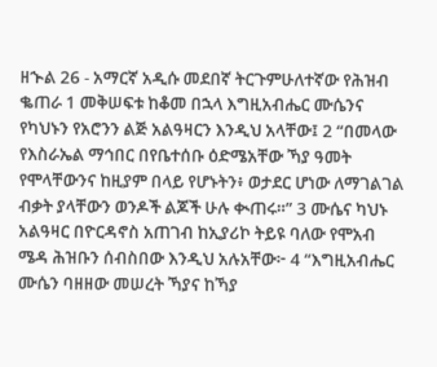ዘኍል 26 - አማርኛ አዲሱ መደበኛ ትርጉምሁለተኛው የሕዝብ ቈጠራ 1 መቅሠፍቱ ከቆመ በኋላ እግዚአብሔር ሙሴንና የካህኑን የአሮንን ልጅ አልዓዛርን እንዲህ አላቸው፤ 2 “በመላው የእስራኤል ማኅበር በየቤተሰቡ ዕድሜአቸው ኻያ ዓመት የሞላቸውንና ከዚያም በላይ የሆኑትን፥ ወታደር ሆነው ለማገልገል ብቃት ያላቸውን ወንዶች ልጆች ሁሉ ቊጠሩ።” 3 ሙሴና ካህኑ አልዓዛር በዮርዳኖስ አጠገብ ከኢያሪኮ ትይዩ ባለው የሞአብ ሜዳ ሕዝቡን ሰብስበው እንዲህ አሉአቸው፦ 4 “እግዚአብሔር ሙሴን ባዘዘው መሠረት ኻያና ከኻያ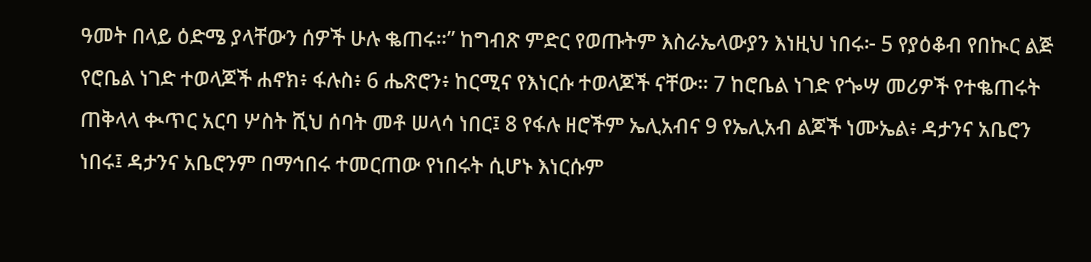ዓመት በላይ ዕድሜ ያላቸውን ሰዎች ሁሉ ቈጠሩ።” ከግብጽ ምድር የወጡትም እስራኤላውያን እነዚህ ነበሩ፦ 5 የያዕቆብ የበኲር ልጅ የሮቤል ነገድ ተወላጆች ሐኖክ፥ ፋሉስ፥ 6 ሔጽሮን፥ ከርሚና የእነርሱ ተወላጆች ናቸው። 7 ከሮቤል ነገድ የጐሣ መሪዎች የተቈጠሩት ጠቅላላ ቊጥር አርባ ሦስት ሺህ ሰባት መቶ ሠላሳ ነበር፤ 8 የፋሉ ዘሮችም ኤሊአብና 9 የኤሊአብ ልጆች ነሙኤል፥ ዳታንና አቤሮን ነበሩ፤ ዳታንና አቤሮንም በማኅበሩ ተመርጠው የነበሩት ሲሆኑ እነርሱም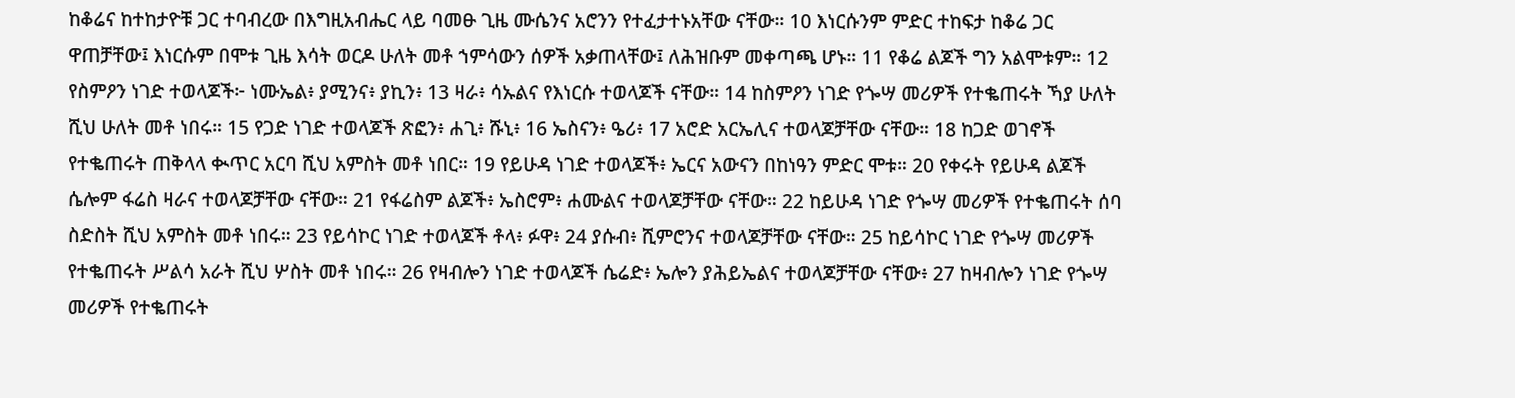ከቆሬና ከተከታዮቹ ጋር ተባብረው በእግዚአብሔር ላይ ባመፁ ጊዜ ሙሴንና አሮንን የተፈታተኑአቸው ናቸው። 10 እነርሱንም ምድር ተከፍታ ከቆሬ ጋር ዋጠቻቸው፤ እነርሱም በሞቱ ጊዜ እሳት ወርዶ ሁለት መቶ ኀምሳውን ሰዎች አቃጠላቸው፤ ለሕዝቡም መቀጣጫ ሆኑ። 11 የቆሬ ልጆች ግን አልሞቱም። 12 የስምዖን ነገድ ተወላጆች፦ ነሙኤል፥ ያሚንና፥ ያኪን፥ 13 ዛራ፥ ሳኡልና የእነርሱ ተወላጆች ናቸው። 14 ከስምዖን ነገድ የጐሣ መሪዎች የተቈጠሩት ኻያ ሁለት ሺህ ሁለት መቶ ነበሩ። 15 የጋድ ነገድ ተወላጆች ጽፎን፥ ሐጊ፥ ሹኒ፥ 16 ኤስናን፥ ዔሪ፥ 17 አሮድ አርኤሊና ተወላጆቻቸው ናቸው። 18 ከጋድ ወገኖች የተቈጠሩት ጠቅላላ ቊጥር አርባ ሺህ አምስት መቶ ነበር። 19 የይሁዳ ነገድ ተወላጆች፥ ኤርና አውናን በከነዓን ምድር ሞቱ። 20 የቀሩት የይሁዳ ልጆች ሴሎም ፋሬስ ዛራና ተወላጆቻቸው ናቸው። 21 የፋሬስም ልጆች፥ ኤስሮም፥ ሐሙልና ተወላጆቻቸው ናቸው። 22 ከይሁዳ ነገድ የጐሣ መሪዎች የተቈጠሩት ሰባ ስድስት ሺህ አምስት መቶ ነበሩ። 23 የይሳኮር ነገድ ተወላጆች ቶላ፥ ፉዋ፥ 24 ያሱብ፥ ሺምሮንና ተወላጆቻቸው ናቸው። 25 ከይሳኮር ነገድ የጐሣ መሪዎች የተቈጠሩት ሥልሳ አራት ሺህ ሦስት መቶ ነበሩ። 26 የዛብሎን ነገድ ተወላጆች ሴሬድ፥ ኤሎን ያሕይኤልና ተወላጆቻቸው ናቸው፥ 27 ከዛብሎን ነገድ የጐሣ መሪዎች የተቈጠሩት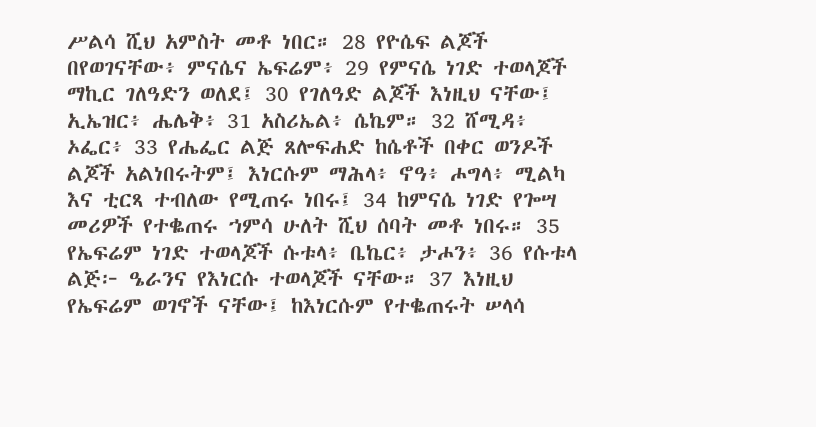ሥልሳ ሺህ አምስት መቶ ነበር። 28 የዮሴፍ ልጆች በየወገናቸው፥ ምናሴና ኤፍሬም፥ 29 የምናሴ ነገድ ተወላጆች ማኪር ገለዓድን ወለደ፤ 30 የገለዓድ ልጆች እነዚህ ናቸው፤ ኢኤዝር፥ ሔሌቅ፥ 31 አስሪኤል፥ ሴኬም። 32 ሸሚዳ፥ ኦፌር፥ 33 የሔፌር ልጅ ጸሎፍሐድ ከሴቶች በቀር ወንዶች ልጆች አልነበሩትም፤ እነርሱም ማሕላ፥ ኖዓ፥ ሖግላ፥ ሚልካ እና ቲርጻ ተብለው የሚጠሩ ነበሩ፤ 34 ከምናሴ ነገድ የጐሣ መሪዎች የተቈጠሩ ኀምሳ ሁለት ሺህ ሰባት መቶ ነበሩ። 35 የኤፍሬም ነገድ ተወላጆች ሱቱላ፥ ቤኬር፥ ታሖን፥ 36 የሱቱላ ልጅ፦ ዔራንና የእነርሱ ተወላጆች ናቸው። 37 እነዚህ የኤፍሬም ወገኖች ናቸው፤ ከእነርሱም የተቈጠሩት ሠላሳ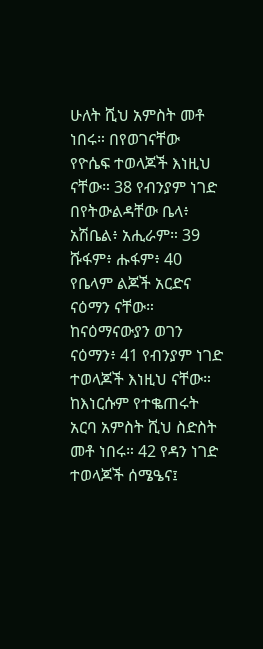ሁለት ሺህ አምስት መቶ ነበሩ። በየወገናቸው የዮሴፍ ተወላጆች እነዚህ ናቸው። 38 የብንያም ነገድ በየትውልዳቸው ቤላ፥ አሽቤል፥ አሒራም። 39 ሹፋም፥ ሑፋም፥ 40 የቤላም ልጆች አርድና ናዕማን ናቸው። ከናዕማናውያን ወገን ናዕማን፥ 41 የብንያም ነገድ ተወላጆች እነዚህ ናቸው። ከእነርሱም የተቈጠሩት አርባ አምስት ሺህ ስድስት መቶ ነበሩ። 42 የዳን ነገድ ተወላጆች ሰሜዔና፤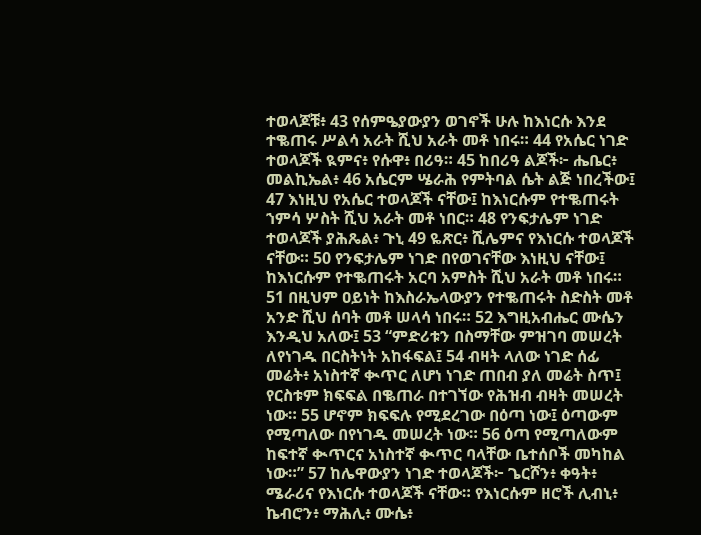ተወላጆቹ፥ 43 የሰምዔያውያን ወገኖች ሁሉ ከእነርሱ እንደ ተቈጠሩ ሥልሳ አራት ሺህ አራት መቶ ነበሩ። 44 የአሴር ነገድ ተወላጆች ዪምና፥ የሱዋ፥ በሪዓ። 45 ከበሪዓ ልጆች፦ ሔቤር፥ መልኪኤል፥ 46 አሴርም ሤራሕ የምትባል ሴት ልጅ ነበረችው፤ 47 እነዚህ የአሴር ተወላጆች ናቸው፤ ከእነርሱም የተቈጠሩት ኀምሳ ሦስት ሺህ አራት መቶ ነበር። 48 የንፍታሌም ነገድ ተወላጆች ያሕጼል፥ ጉኒ 49 ዬጽር፥ ሺሌምና የእነርሱ ተወላጆች ናቸው። 50 የንፍታሌም ነገድ በየወገናቸው እነዚህ ናቸው፤ ከእነርሱም የተቈጠሩት አርባ አምስት ሺህ አራት መቶ ነበሩ። 51 በዚህም ዐይነት ከእስራኤላውያን የተቈጠሩት ስድስት መቶ አንድ ሺህ ሰባት መቶ ሠላሳ ነበሩ። 52 እግዚአብሔር ሙሴን እንዲህ አለው፤ 53 “ምድሪቱን በስማቸው ምዝገባ መሠረት ለየነገዱ በርስትነት አከፋፍል፤ 54 ብዛት ላለው ነገድ ሰፊ መሬት፥ አነስተኛ ቊጥር ለሆነ ነገድ ጠበብ ያለ መሬት ስጥ፤ የርስቱም ክፍፍል በቈጠራ በተገኘው የሕዝብ ብዛት መሠረት ነው። 55 ሆኖም ክፍፍሉ የሚደረገው በዕጣ ነው፤ ዕጣውም የሚጣለው በየነገዱ መሠረት ነው። 56 ዕጣ የሚጣለውም ከፍተኛ ቊጥርና አነስተኛ ቊጥር ባላቸው ቤተሰቦች መካከል ነው።” 57 ከሌዋውያን ነገድ ተወላጆች፦ ጌርሾን፥ ቀዓት፥ ሜራሪና የእነርሱ ተወላጆች ናቸው። የእነርሱም ዘሮች ሊብኒ፥ ኬብሮን፥ ማሕሊ፥ ሙሴ፥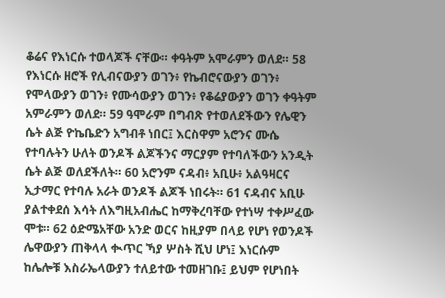ቆሬና የእነርሱ ተወላጆች ናቸው። ቀዓትም አሞራምን ወለደ። 58 የእነርሱ ዘሮች የሊብናውያን ወገን፥ የኬብሮናውያን ወገን፥ የሞላውያን ወገን፥ የሙሳውያን ወገን፥ የቆሬያውያን ወገን ቀዓትም አምራምን ወለደ። 59 ዓሞራም በግብጽ የተወለደችውን የሌዊን ሴት ልጅ ዮኬቤድን አግብቶ ነበር፤ እርስዋም አሮንና ሙሴ የተባሉትን ሁለት ወንዶች ልጆችንና ማርያም የተባለችውን አንዲት ሴት ልጅ ወለደችለት። 60 አሮንም ናዳብ፥ አቢሁ፥ አልዓዛርና ኢታማር የተባሉ አራት ወንዶች ልጆች ነበሩት። 61 ናዳብና አቢሁ ያልተቀደሰ እሳት ለእግዚአብሔር ከማቅረባቸው የተነሣ ተቀሥፈው ሞቱ። 62 ዕድሜአቸው አንድ ወርና ከዚያም በላይ የሆነ የወንዶች ሌዋውያን ጠቅላላ ቊጥር ኻያ ሦስት ሺህ ሆነ፤ እነርሱም ከሌሎቹ እስራኤላውያን ተለይተው ተመዘገቡ፤ ይህም የሆነበት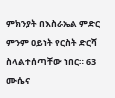ምክንያት በእስራኤል ምድር ምንም ዐይነት የርስት ድርሻ ስላልተሰጣቸው ነበር። 63 ሙሴና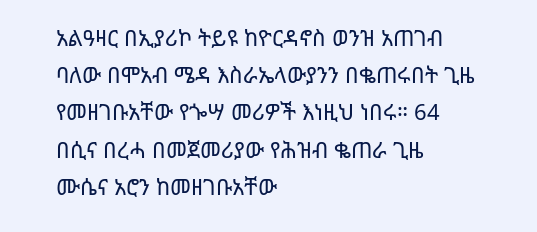አልዓዛር በኢያሪኮ ትይዩ ከዮርዳኖስ ወንዝ አጠገብ ባለው በሞአብ ሜዳ እስራኤላውያንን በቈጠሩበት ጊዜ የመዘገቡአቸው የጐሣ መሪዎች እነዚህ ነበሩ። 64 በሲና በረሓ በመጀመሪያው የሕዝብ ቈጠራ ጊዜ ሙሴና አሮን ከመዘገቡአቸው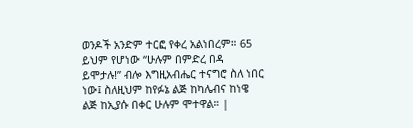ወንዶች አንድም ተርፎ የቀረ አልነበረም። 65 ይህም የሆነው “ሁሉም በምድረ በዳ ይሞታሉ!” ብሎ እግዚአብሔር ተናግሮ ስለ ነበር ነው፤ ስለዚህም ከየፉኔ ልጅ ከካሌብና ከነዌ ልጅ ከኢያሱ በቀር ሁሉም ሞተዋል። |